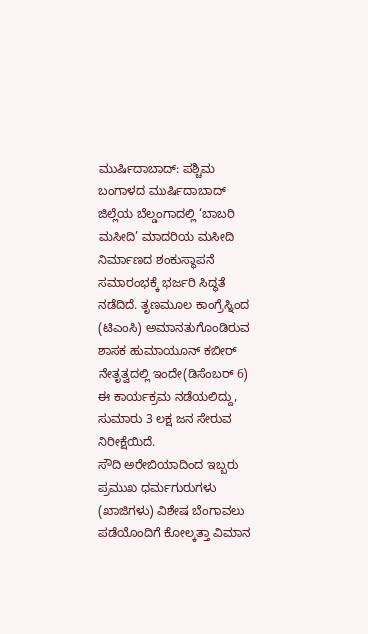ಮುರ್ಷಿದಾಬಾದ್: ಪಶ್ಚಿಮ ಬಂಗಾಳದ ಮುರ್ಷಿದಾಬಾದ್ ಜಿಲ್ಲೆಯ ಬೆಲ್ಡಂಗಾದಲ್ಲಿ ‘ಬಾಬರಿ ಮಸೀದಿ’ ಮಾದರಿಯ ಮಸೀದಿ ನಿರ್ಮಾಣದ ಶಂಕುಸ್ಥಾಪನೆ ಸಮಾರಂಭಕ್ಕೆ ಭರ್ಜರಿ ಸಿದ್ಧತೆ ನಡೆದಿದೆ. ತೃಣಮೂಲ ಕಾಂಗ್ರೆಸ್ನಿಂದ (ಟಿಎಂಸಿ) ಅಮಾನತುಗೊಂಡಿರುವ ಶಾಸಕ ಹುಮಾಯೂನ್ ಕಬೀರ್ ನೇತೃತ್ವದಲ್ಲಿ ಇಂದೇ(ಡಿಸೆಂಬರ್ 6) ಈ ಕಾರ್ಯಕ್ರಮ ನಡೆಯಲಿದ್ದು, ಸುಮಾರು 3 ಲಕ್ಷ ಜನ ಸೇರುವ ನಿರೀಕ್ಷೆಯಿದೆ.
ಸೌದಿ ಅರೇಬಿಯಾದಿಂದ ಇಬ್ಬರು ಪ್ರಮುಖ ಧರ್ಮಗುರುಗಳು (ಖಾಜಿಗಳು) ವಿಶೇಷ ಬೆಂಗಾವಲು ಪಡೆಯೊಂದಿಗೆ ಕೋಲ್ಕತ್ತಾ ವಿಮಾನ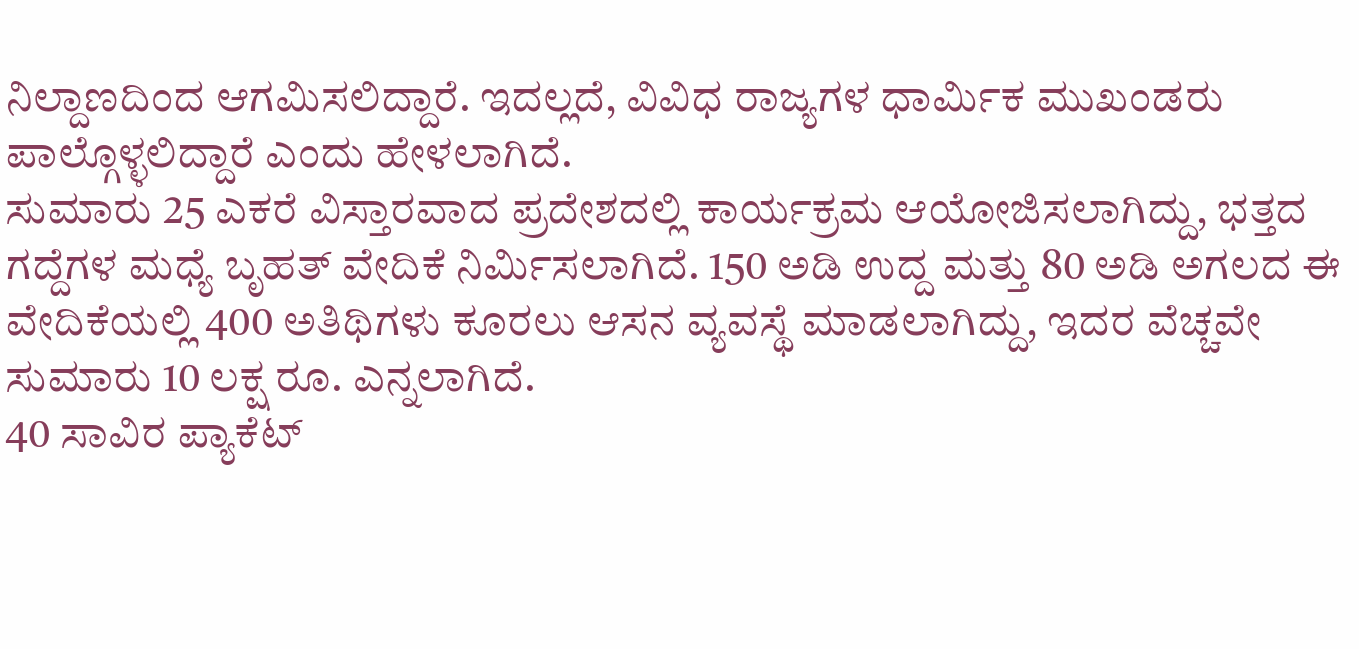ನಿಲ್ದಾಣದಿಂದ ಆಗಮಿಸಲಿದ್ದಾರೆ. ಇದಲ್ಲದೆ, ವಿವಿಧ ರಾಜ್ಯಗಳ ಧಾರ್ಮಿಕ ಮುಖಂಡರು ಪಾಲ್ಗೊಳ್ಳಲಿದ್ದಾರೆ ಎಂದು ಹೇಳಲಾಗಿದೆ.
ಸುಮಾರು 25 ಎಕರೆ ವಿಸ್ತಾರವಾದ ಪ್ರದೇಶದಲ್ಲಿ ಕಾರ್ಯಕ್ರಮ ಆಯೋಜಿಸಲಾಗಿದ್ದು, ಭತ್ತದ ಗದ್ದೆಗಳ ಮಧ್ಯೆ ಬೃಹತ್ ವೇದಿಕೆ ನಿರ್ಮಿಸಲಾಗಿದೆ. 150 ಅಡಿ ಉದ್ದ ಮತ್ತು 80 ಅಡಿ ಅಗಲದ ಈ ವೇದಿಕೆಯಲ್ಲಿ 400 ಅತಿಥಿಗಳು ಕೂರಲು ಆಸನ ವ್ಯವಸ್ಥೆ ಮಾಡಲಾಗಿದ್ದು, ಇದರ ವೆಚ್ಚವೇ ಸುಮಾರು 10 ಲಕ್ಷ ರೂ. ಎನ್ನಲಾಗಿದೆ.
40 ಸಾವಿರ ಪ್ಯಾಕೆಟ್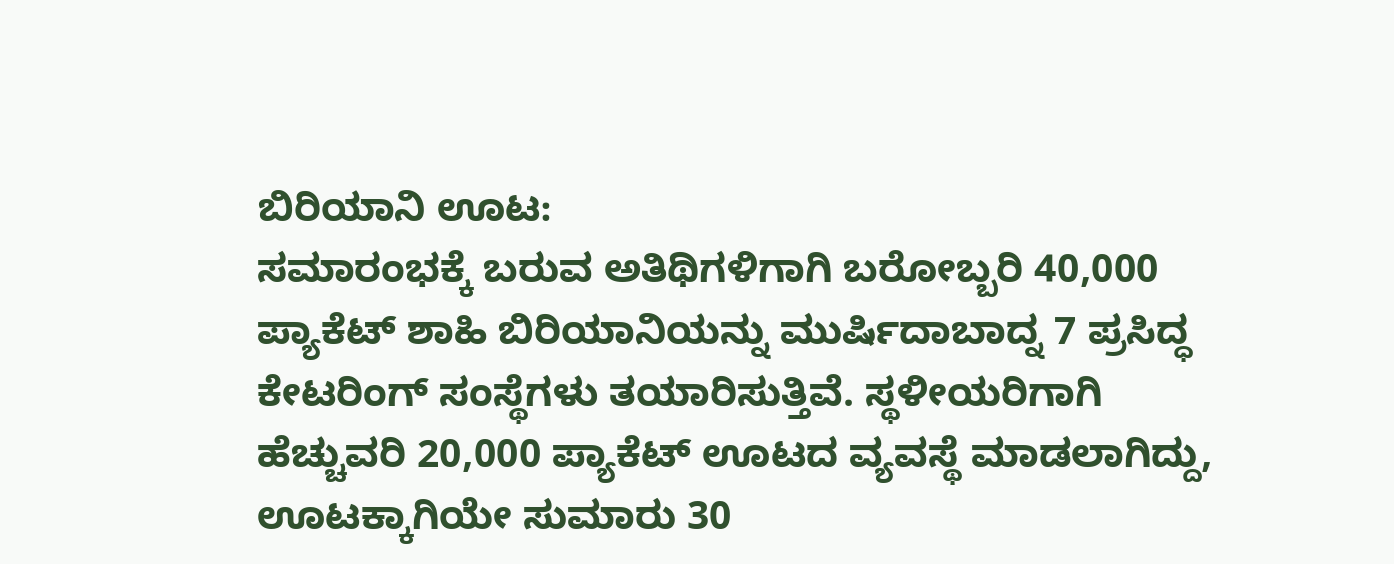ಬಿರಿಯಾನಿ ಊಟ:
ಸಮಾರಂಭಕ್ಕೆ ಬರುವ ಅತಿಥಿಗಳಿಗಾಗಿ ಬರೋಬ್ಬರಿ 40,000 ಪ್ಯಾಕೆಟ್ ಶಾಹಿ ಬಿರಿಯಾನಿಯನ್ನು ಮುರ್ಷಿದಾಬಾದ್ನ 7 ಪ್ರಸಿದ್ಧ ಕೇಟರಿಂಗ್ ಸಂಸ್ಥೆಗಳು ತಯಾರಿಸುತ್ತಿವೆ. ಸ್ಥಳೀಯರಿಗಾಗಿ ಹೆಚ್ಚುವರಿ 20,000 ಪ್ಯಾಕೆಟ್ ಊಟದ ವ್ಯವಸ್ಥೆ ಮಾಡಲಾಗಿದ್ದು, ಊಟಕ್ಕಾಗಿಯೇ ಸುಮಾರು 30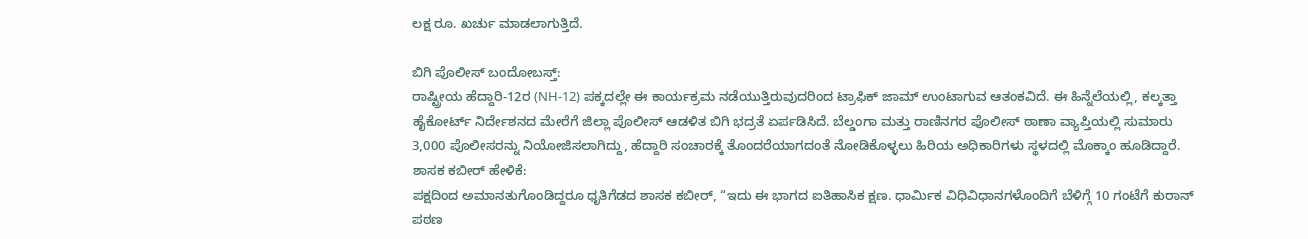ಲಕ್ಷ ರೂ. ಖರ್ಚು ಮಾಡಲಾಗುತ್ತಿದೆ.

ಬಿಗಿ ಪೊಲೀಸ್ ಬಂದೋಬಸ್ತ್:
ರಾಷ್ಟ್ರೀಯ ಹೆದ್ದಾರಿ-12ರ (NH-12) ಪಕ್ಕದಲ್ಲೇ ಈ ಕಾರ್ಯಕ್ರಮ ನಡೆಯುತ್ತಿರುವುದರಿಂದ ಟ್ರಾಫಿಕ್ ಜಾಮ್ ಉಂಟಾಗುವ ಆತಂಕವಿದೆ. ಈ ಹಿನ್ನೆಲೆಯಲ್ಲಿ, ಕಲ್ಕತ್ತಾ ಹೈಕೋರ್ಟ್ ನಿರ್ದೇಶನದ ಮೇರೆಗೆ ಜಿಲ್ಲಾ ಪೊಲೀಸ್ ಆಡಳಿತ ಬಿಗಿ ಭದ್ರತೆ ಏರ್ಪಡಿಸಿದೆ. ಬೆಲ್ಡಂಗಾ ಮತ್ತು ರಾಣಿನಗರ ಪೊಲೀಸ್ ಠಾಣಾ ವ್ಯಾಪ್ತಿಯಲ್ಲಿ ಸುಮಾರು 3,000 ಪೊಲೀಸರನ್ನು ನಿಯೋಜಿಸಲಾಗಿದ್ದು, ಹೆದ್ದಾರಿ ಸಂಚಾರಕ್ಕೆ ತೊಂದರೆಯಾಗದಂತೆ ನೋಡಿಕೊಳ್ಳಲು ಹಿರಿಯ ಅಧಿಕಾರಿಗಳು ಸ್ಥಳದಲ್ಲಿ ಮೊಕ್ಕಾಂ ಹೂಡಿದ್ದಾರೆ.
ಶಾಸಕ ಕಬೀರ್ ಹೇಳಿಕೆ:
ಪಕ್ಷದಿಂದ ಅಮಾನತುಗೊಂಡಿದ್ದರೂ ಧೃತಿಗೆಡದ ಶಾಸಕ ಕಬೀರ್, “ಇದು ಈ ಭಾಗದ ಐತಿಹಾಸಿಕ ಕ್ಷಣ. ಧಾರ್ಮಿಕ ವಿಧಿವಿಧಾನಗಳೊಂದಿಗೆ ಬೆಳಿಗ್ಗೆ 10 ಗಂಟೆಗೆ ಕುರಾನ್ ಪಠಣ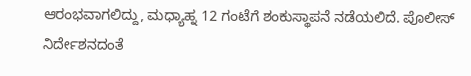ಆರಂಭವಾಗಲಿದ್ದು, ಮಧ್ಯಾಹ್ನ 12 ಗಂಟೆಗೆ ಶಂಕುಸ್ಥಾಪನೆ ನಡೆಯಲಿದೆ. ಪೊಲೀಸ್ ನಿರ್ದೇಶನದಂತೆ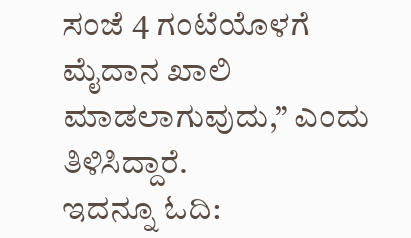ಸಂಜೆ 4 ಗಂಟೆಯೊಳಗೆ ಮೈದಾನ ಖಾಲಿ ಮಾಡಲಾಗುವುದು,” ಎಂದು ತಿಳಿಸಿದ್ದಾರೆ.
ಇದನ್ನೂ ಓದಿ: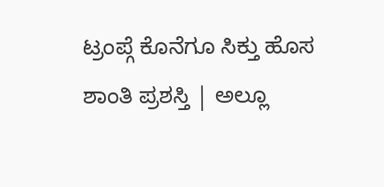ಟ್ರಂಪ್ಗೆ ಕೊನೆಗೂ ಸಿಕ್ತು ಹೊಸ ಶಾಂತಿ ಪ್ರಶಸ್ತಿ | ಅಲ್ಲೂ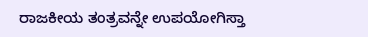ರಾಜಕೀಯ ತಂತ್ರವನ್ನೇ ಉಪಯೋಗಿಸ್ತಾ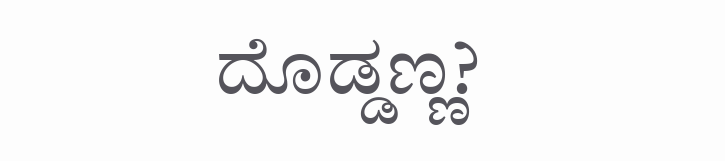ದೊಡ್ಡಣ್ಣ?